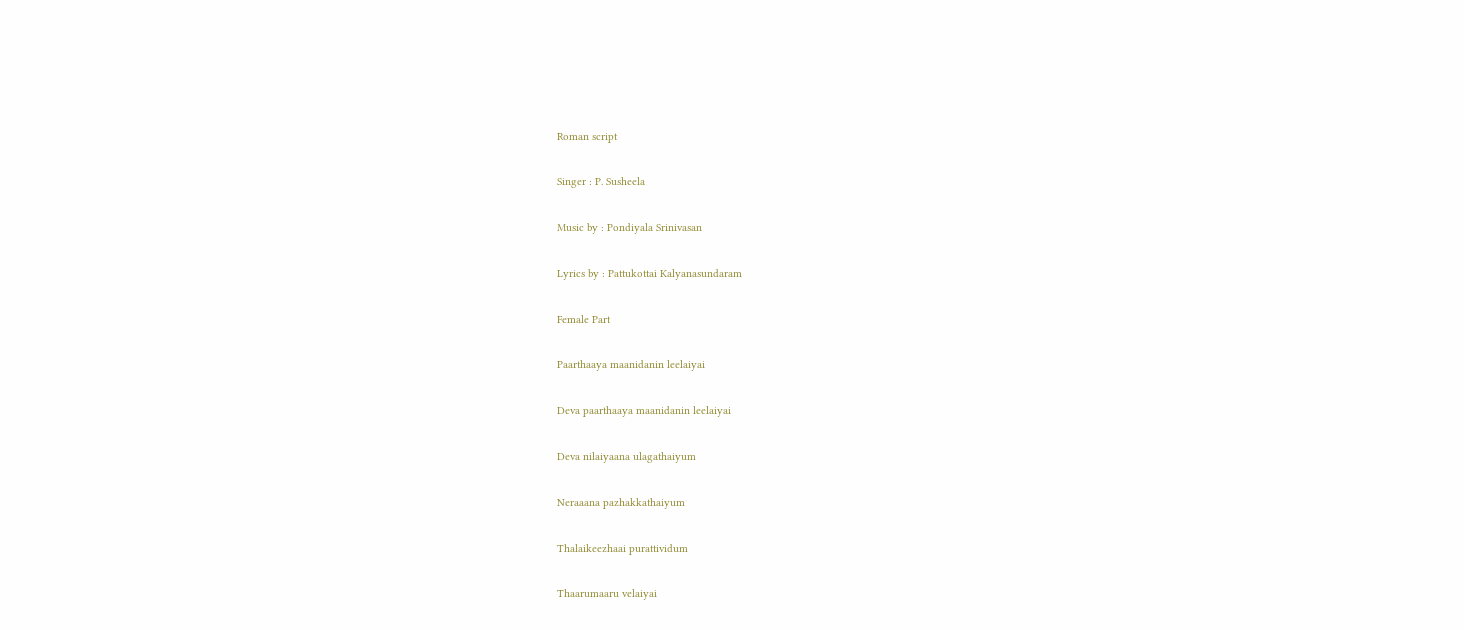Roman script

Singer : P. Susheela

Music by : Pondiyala Srinivasan

Lyrics by : Pattukottai Kalyanasundaram

Female Part

Paarthaaya maanidanin leelaiyai

Deva paarthaaya maanidanin leelaiyai

Deva nilaiyaana ulagathaiyum

Neraaana pazhakkathaiyum

Thalaikeezhaai purattividum

Thaarumaaru velaiyai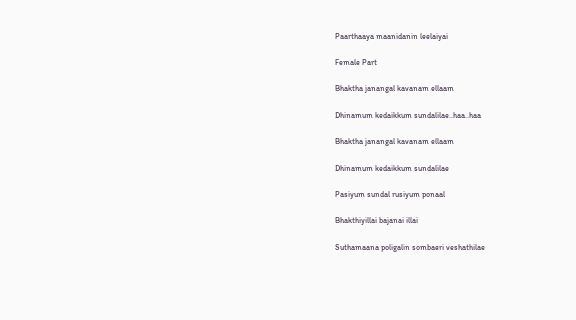Paarthaaya maanidanin leelaiyai

Female Part

Bhaktha janangal kavanam ellaam

Dhinamum kedaikkum sundalilae..haa..haa

Bhaktha janangal kavanam ellaam

Dhinamum kedaikkum sundalilae

Pasiyum sundal rusiyum ponaal

Bhakthiyillai bajanai illai

Suthamaana poligalin sombaeri veshathilae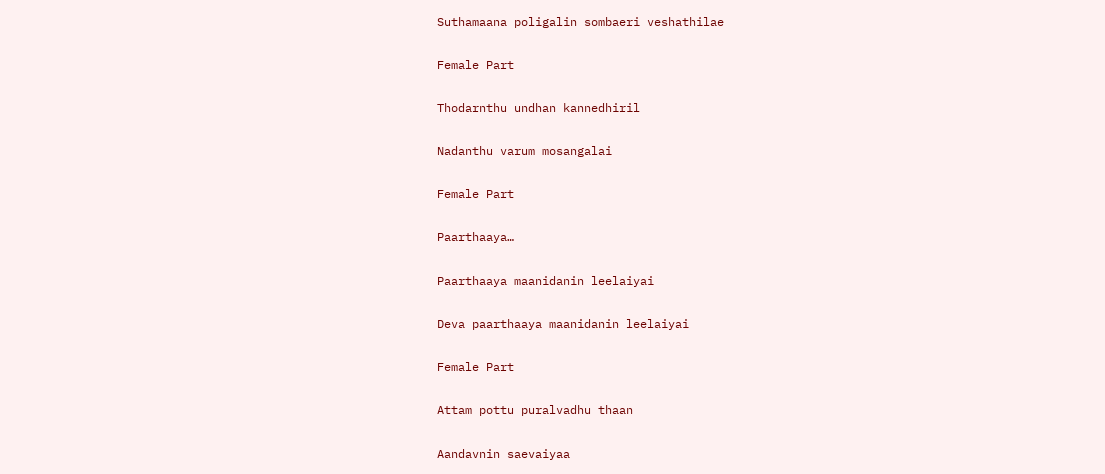Suthamaana poligalin sombaeri veshathilae

Female Part

Thodarnthu undhan kannedhiril

Nadanthu varum mosangalai

Female Part

Paarthaaya…

Paarthaaya maanidanin leelaiyai

Deva paarthaaya maanidanin leelaiyai

Female Part

Attam pottu puralvadhu thaan

Aandavnin saevaiyaa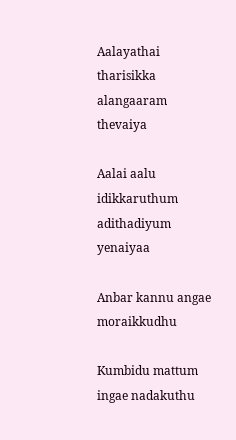Aalayathai tharisikka alangaaram thevaiya

Aalai aalu idikkaruthum adithadiyum yenaiyaa

Anbar kannu angae moraikkudhu

Kumbidu mattum ingae nadakuthu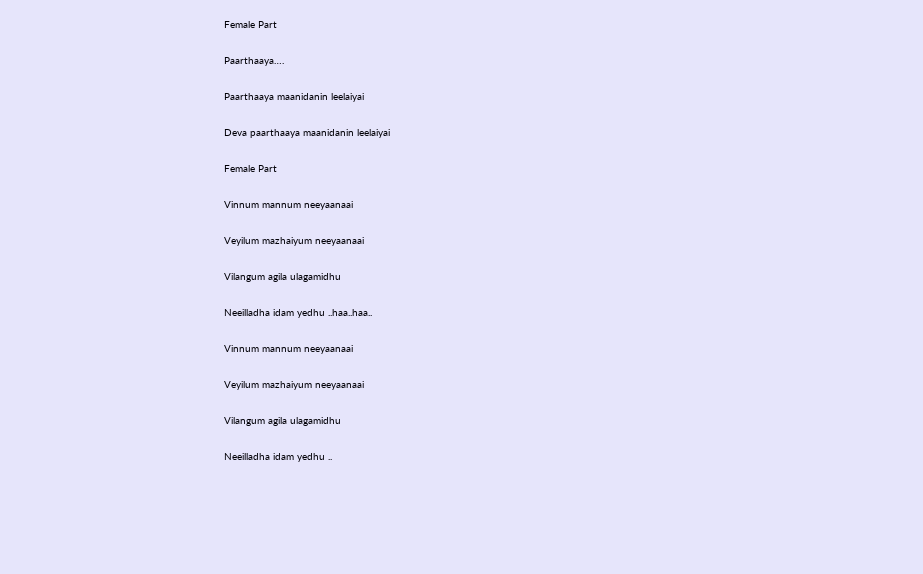Female Part

Paarthaaya….

Paarthaaya maanidanin leelaiyai

Deva paarthaaya maanidanin leelaiyai

Female Part

Vinnum mannum neeyaanaai

Veyilum mazhaiyum neeyaanaai

Vilangum agila ulagamidhu

Neeilladha idam yedhu ..haa..haa..

Vinnum mannum neeyaanaai

Veyilum mazhaiyum neeyaanaai

Vilangum agila ulagamidhu

Neeilladha idam yedhu ..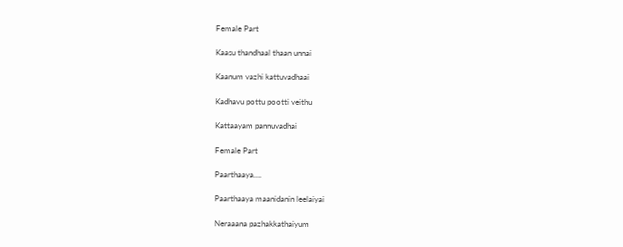Female Part

Kaasu thandhaal thaan unnai

Kaanum vazhi kattuvadhaai

Kadhavu pottu pootti veithu

Kattaayam pannuvadhai

Female Part

Paarthaaya….

Paarthaaya maanidanin leelaiyai

Neraaana pazhakkathaiyum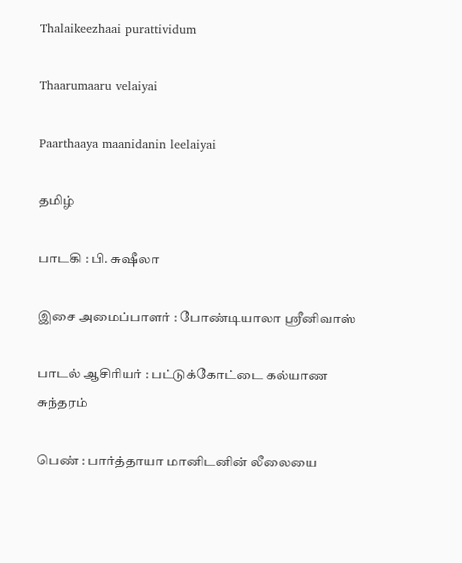Thalaikeezhaai purattividum

Thaarumaaru velaiyai

Paarthaaya maanidanin leelaiyai

தமிழ்

பாடகி : பி. சுஷீலா

இசை அமைப்பாளர் : போண்டியாலா ஸ்ரீனிவாஸ்

பாடல் ஆசிரியர் : பட்டுக்கோட்டை கல்யாண சுந்தரம்

பெண் : பார்த்தாயா மானிடனின் லீலையை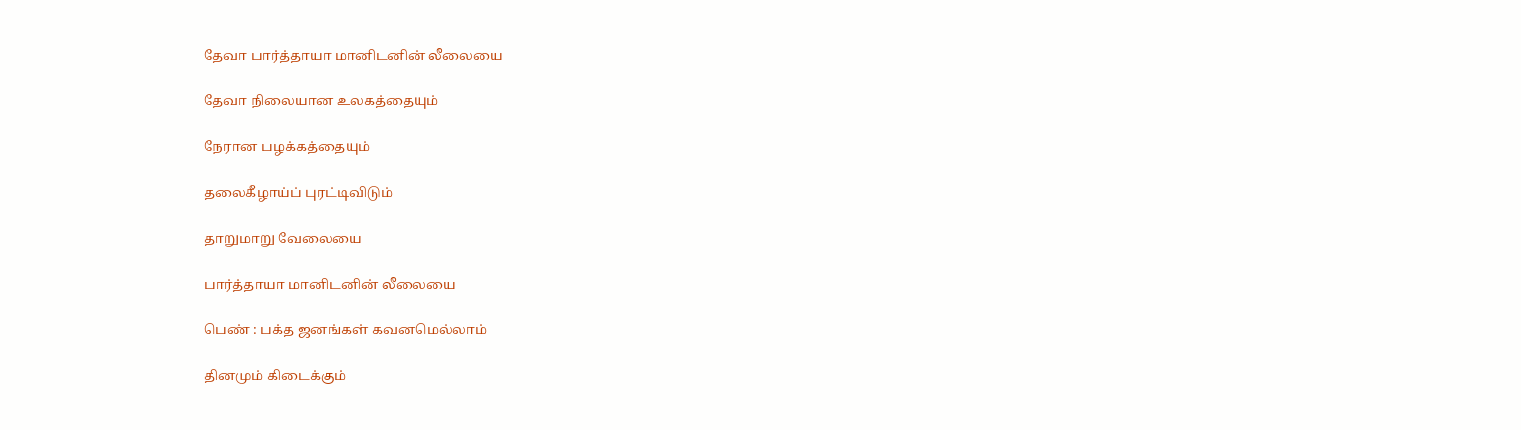தேவா பார்த்தாயா மானிடனின் லீலையை

தேவா நிலையான உலகத்தையும்

நேரான பழக்கத்தையும்

தலைகீழாய்ப் புரட்டிவிடும்

தாறுமாறு வேலையை

பார்த்தாயா மானிடனின் லீலையை

பெண் : பக்த ஜனங்கள் கவனமெல்லாம்

தினமும் கிடைக்கும்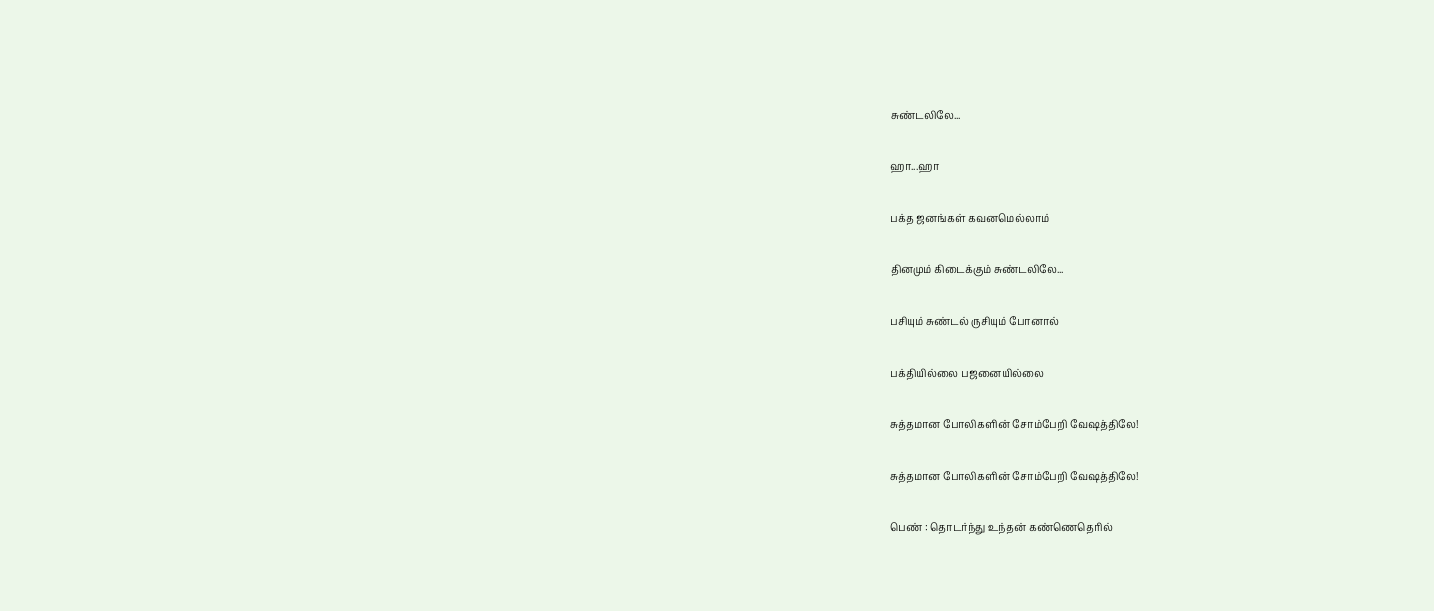சுண்டலிலே...

ஹா...ஹா

பக்த ஜனங்கள் கவனமெல்லாம்

தினமும் கிடைக்கும் சுண்டலிலே...

பசியும் சுண்டல் ருசியும் போனால்

பக்தியில்லை பஜனையில்லை

சுத்தமான போலிகளின் சோம்பேறி வேஷத்திலே!

சுத்தமான போலிகளின் சோம்பேறி வேஷத்திலே!

பெண் : தொடர்ந்து உந்தன் கண்ணெதெரில்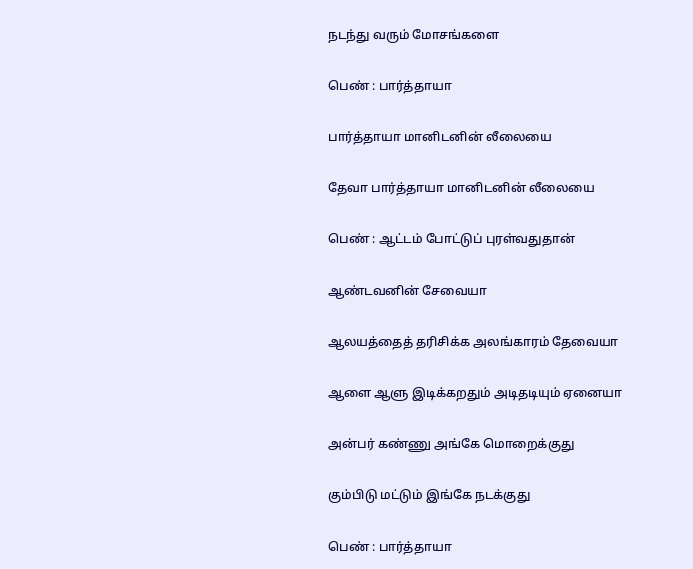நடந்து வரும் மோசங்களை

பெண் : பார்த்தாயா

பார்த்தாயா மானிடனின் லீலையை

தேவா பார்த்தாயா மானிடனின் லீலையை

பெண் : ஆட்டம் போட்டுப் புரள்வதுதான்

ஆண்டவனின் சேவையா

ஆலயத்தைத் தரிசிக்க அலங்காரம் தேவையா

ஆளை ஆளு இடிக்கறதும் அடிதடியும் ஏனையா

அன்பர் கண்ணு அங்கே மொறைக்குது

கும்பிடு மட்டும் இங்கே நடக்குது

பெண் : பார்த்தாயா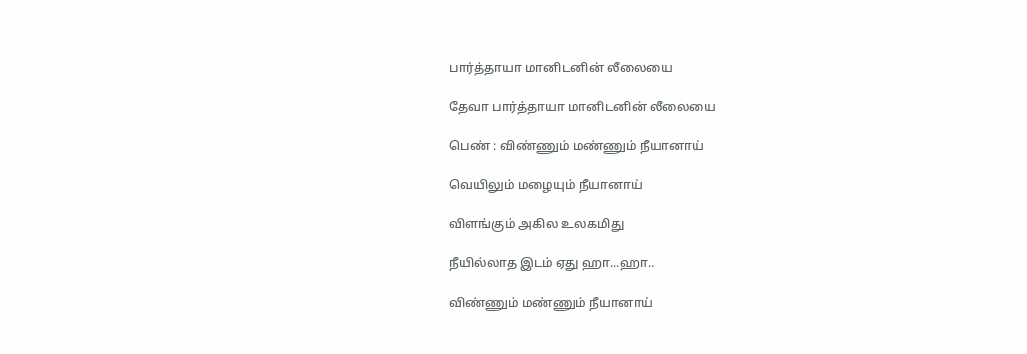பார்த்தாயா மானிடனின் லீலையை

தேவா பார்த்தாயா மானிடனின் லீலையை

பெண் : விண்ணும் மண்ணும் நீயானாய்

வெயிலும் மழையும் நீயானாய்

விளங்கும் அகில உலகமிது

நீயில்லாத இடம் ஏது ஹா...ஹா..

விண்ணும் மண்ணும் நீயானாய்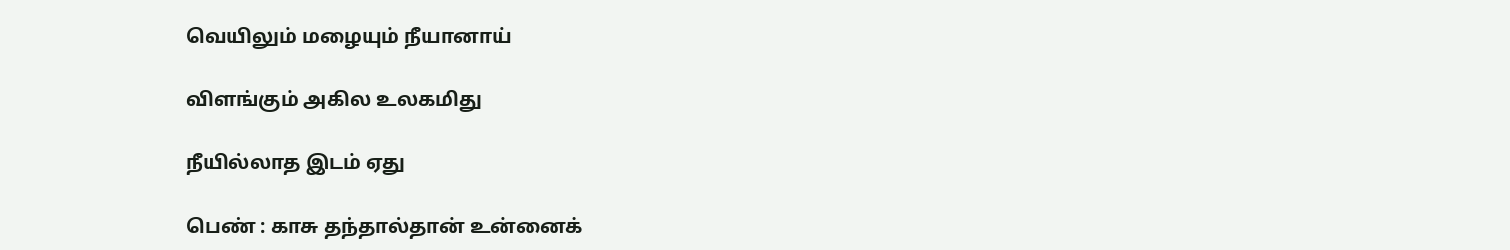வெயிலும் மழையும் நீயானாய்

விளங்கும் அகில உலகமிது

நீயில்லாத இடம் ஏது

பெண் : காசு தந்தால்தான் உன்னைக்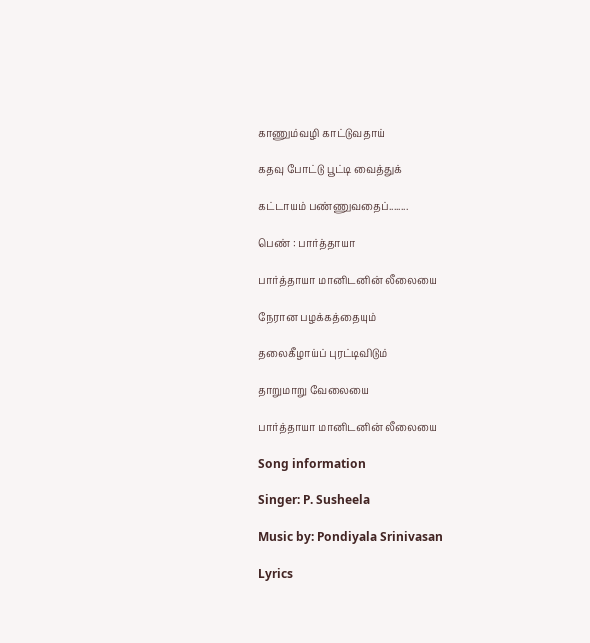காணும்வழி காட்டுவதாய்

கதவு போட்டு பூட்டி வைத்துக்

கட்டாயம் பண்ணுவதைப்........

பெண் : பார்த்தாயா

பார்த்தாயா மானிடனின் லீலையை

நேரான பழக்கத்தையும்

தலைகீழாய்ப் புரட்டிவிடும்

தாறுமாறு வேலையை

பார்த்தாயா மானிடனின் லீலையை

Song information

Singer: P. Susheela

Music by: Pondiyala Srinivasan

Lyrics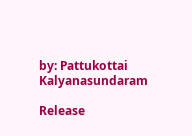by: Pattukottai Kalyanasundaram

Release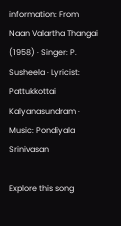information: From Naan Valartha Thangai (1958) · Singer: P. Susheela · Lyricist: Pattukkottai Kalyanasundram · Music: Pondiyala Srinivasan

Explore this song